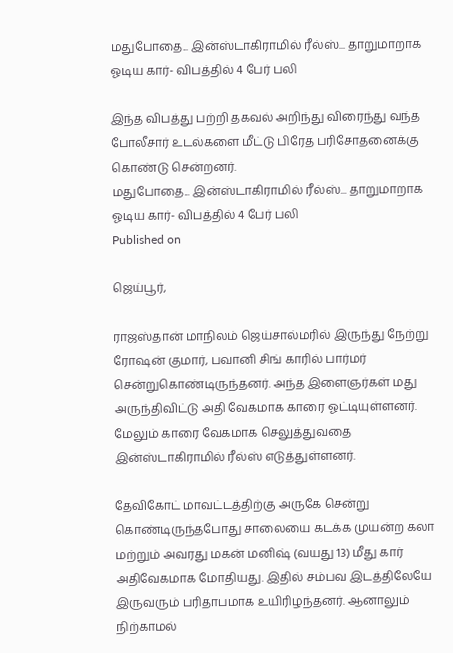மதுபோதை... இன்ஸ்டாகிராமில் ரீல்ஸ்... தாறுமாறாக ஓடிய கார்- விபத்தில் 4 பேர் பலி

இந்த விபத்து பற்றி தகவல் அறிந்து விரைந்து வந்த போலீசார் உடல்களை மீட்டு பிரேத பரிசோதனைக்கு கொண்டு சென்றனர்.
மதுபோதை... இன்ஸ்டாகிராமில் ரீல்ஸ்... தாறுமாறாக ஓடிய கார்- விபத்தில் 4 பேர் பலி
Published on

ஜெய்பூர்,

ராஜஸ்தான் மாநிலம் ஜெய்சால்மரில் இருந்து நேற்று ரோஷன் குமார், பவானி சிங் காரில் பார்மர் சென்றுகொண்டிருந்தனர். அந்த இளைஞர்கள் மது அருந்திவிட்டு அதி வேகமாக காரை ஓட்டியுள்ளனர். மேலும் காரை வேகமாக செலுத்துவதை இன்ஸ்டாகிராமில் ரீல்ஸ் எடுத்துள்ளனர்.

தேவிகோட் மாவட்டத்திற்கு அருகே சென்று கொண்டிருந்தபோது சாலையை கடக்க முயன்ற கலா மற்றும் அவரது மகன் மனிஷ் (வயது 13) மீது கார் அதிவேகமாக மோதியது. இதில் சம்பவ இடத்திலேயே இருவரும் பரிதாபமாக உயிரிழந்தனர். ஆனாலும் நிற்காமல்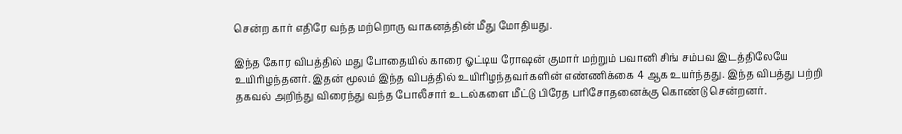சென்ற கார் எதிரே வந்த மற்றொரு வாகனத்தின் மீது மோதியது.

இந்த கோர விபத்தில் மது போதையில் காரை ஓட்டிய ரோஷன் குமார் மற்றும் பவானி சிங் சம்பவ இடத்திலேயே உயிரிழந்தனர். இதன் மூலம் இந்த விபத்தில் உயிரிழந்தவர்களின் எண்ணிக்கை 4 ஆக உயர்ந்தது. இந்த விபத்து பற்றி தகவல் அறிந்து விரைந்து வந்த போலீசார் உடல்களை மீட்டு பிரேத பரிசோதனைக்கு கொண்டு சென்றனர்.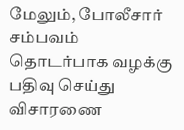மேலும், போலீசார் சம்பவம் தொடர்பாக வழக்கு பதிவு செய்து விசாரணை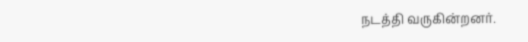நடத்தி வருகின்றனர்.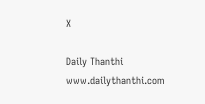X

Daily Thanthi
www.dailythanthi.com